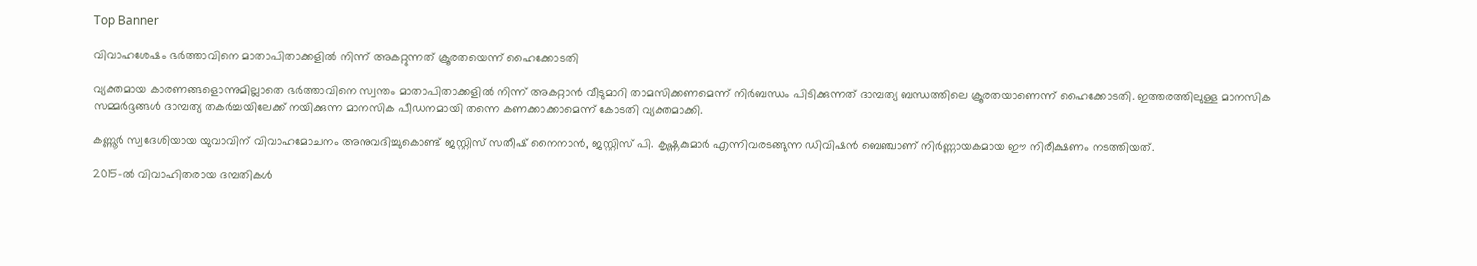Top Banner

വിവാഹശേഷം ഭർത്താവിനെ മാതാപിതാക്കളിൽ നിന്ന് അകറ്റുന്നത് ക്രൂരതയെന്ന് ഹൈക്കോടതി

വ്യക്തമായ കാരണങ്ങളൊന്നുമില്ലാതെ ഭർത്താവിനെ സ്വന്തം മാതാപിതാക്കളിൽ നിന്ന് അകറ്റാൻ വീടുമാറി താമസിക്കണമെന്ന് നിർബന്ധം പിടിക്കുന്നത് ദാമ്പത്യ ബന്ധത്തിലെ ക്രൂരതയാണെന്ന് ഹൈക്കോടതി. ഇത്തരത്തിലുള്ള മാനസിക സമ്മർദ്ദങ്ങൾ ദാമ്പത്യ തകർച്ചയിലേക്ക് നയിക്കുന്ന മാനസിക പീഡനമായി തന്നെ കണക്കാക്കാമെന്ന് കോടതി വ്യക്തമാക്കി.

കണ്ണൂർ സ്വദേശിയായ യുവാവിന് വിവാഹമോചനം അനുവദിച്ചുകൊണ്ട് ജസ്റ്റിസ് സതീഷ് നൈനാൻ, ജസ്റ്റിസ് പി. കൃഷ്ണകുമാർ എന്നിവരടങ്ങുന്ന ഡിവിഷൻ ബെഞ്ചാണ് നിർണ്ണായകമായ ഈ നിരീക്ഷണം നടത്തിയത്.

2015-ൽ വിവാഹിതരായ ദമ്പതികൾ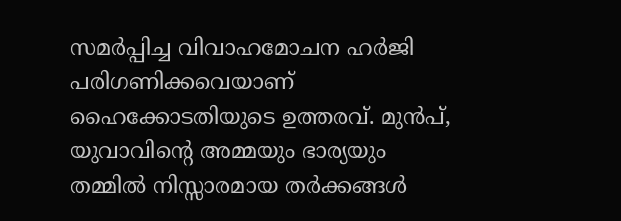സമർപ്പിച്ച വിവാഹമോചന ഹർജി പരിഗണിക്കവെയാണ് ഹൈക്കോടതിയുടെ ഉത്തരവ്. മുൻപ്, യുവാവിന്റെ അമ്മയും ഭാര്യയും തമ്മിൽ നിസ്സാരമായ തർക്കങ്ങൾ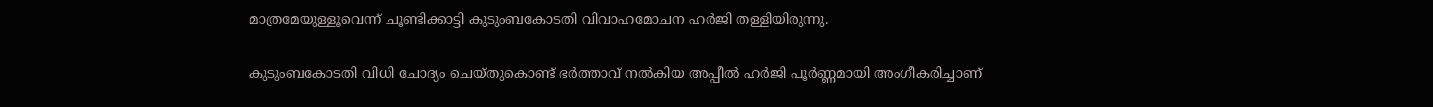മാത്രമേയുള്ളൂവെന്ന് ചൂണ്ടിക്കാട്ടി കുടുംബകോടതി വിവാഹമോചന ഹർജി തള്ളിയിരുന്നു.

കുടുംബകോടതി വിധി ചോദ്യം ചെയ്തുകൊണ്ട് ഭർത്താവ് നൽകിയ അപ്പീൽ ഹർജി പൂർണ്ണമായി അംഗീകരിച്ചാണ്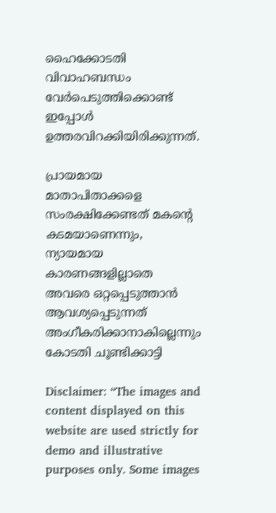ഹൈക്കോടതി വിവാഹബന്ധം വേർപെടുത്തിക്കൊണ്ട് ഇപ്പോൾ ഉത്തരവിറക്കിയിരിക്കുന്നത്.

പ്രായമായ മാതാപിതാക്കളെ സംരക്ഷിക്കേണ്ടത് മകന്റെ കടമയാണെന്നും, ന്യായമായ കാരണങ്ങളില്ലാതെ അവരെ ഒറ്റപ്പെടുത്താൻ ആവശ്യപ്പെടുന്നത് അംഗീകരിക്കാനാകില്ലെന്നും കോടതി ചൂണ്ടിക്കാട്ടി

Disclaimer: “The images and content displayed on this website are used strictly for demo and illustrative purposes only. Some images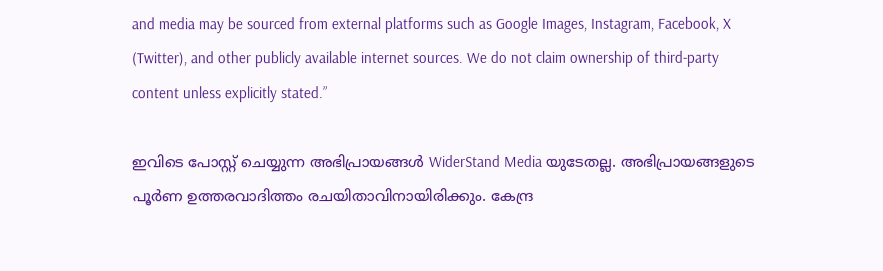and media may be sourced from external platforms such as Google Images, Instagram, Facebook, X (Twitter), and other publicly available internet sources. We do not claim ownership of third-party content unless explicitly stated.”

ഇവിടെ പോസ്റ്റ് ചെയ്യുന്ന അഭിപ്രായങ്ങൾ WiderStand Media യുടേതല്ല. അഭിപ്രായങ്ങളുടെ പൂർണ ഉത്തരവാദിത്തം രചയിതാവിനായിരിക്കും. കേന്ദ്ര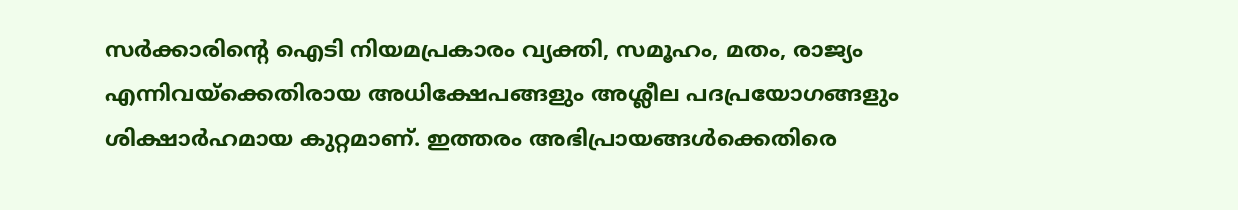സർക്കാരിന്റെ ഐടി നിയമപ്രകാരം വ്യക്തി, സമൂഹം, മതം, രാജ്യം എന്നിവയ്ക്കെതിരായ അധിക്ഷേപങ്ങളും അശ്ലീല പദപ്രയോഗങ്ങളും ശിക്ഷാർഹമായ കുറ്റമാണ്. ഇത്തരം അഭിപ്രായങ്ങൾക്കെതിരെ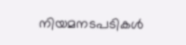നിയമനടപടികൾ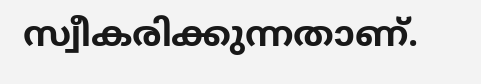സ്വീകരിക്കുന്നതാണ്.